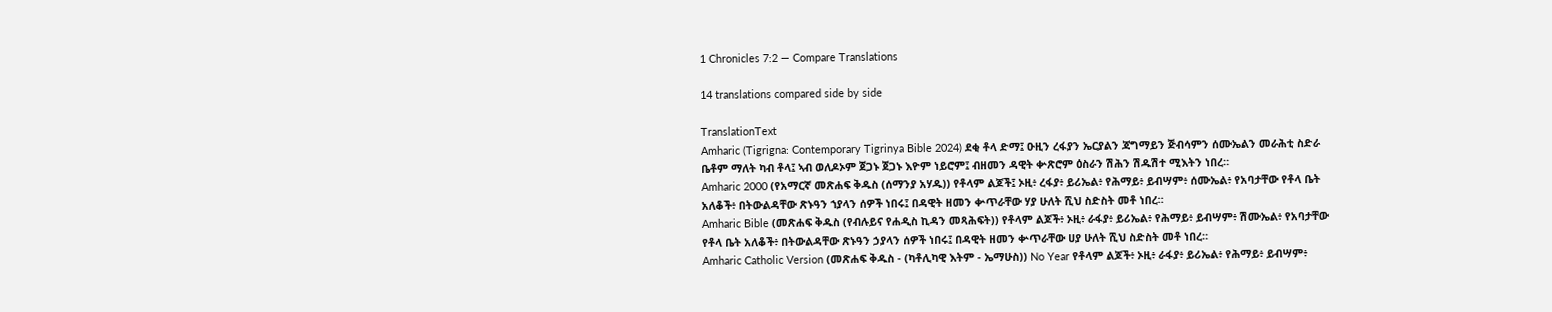1 Chronicles 7:2 — Compare Translations

14 translations compared side by side

TranslationText
Amharic (Tigrigna: Contemporary Tigrinya Bible 2024) ደቂ ቶላ ድማ፤ ዑዚን ረፋያን ኤርያልን ጃግማይን ጅብሳምን ሰሙኤልን መራሕቲ ስድራ ቤቶም ማለት ካብ ቶላ፤ ኣብ ወለዶኦም ጀጋኑ ጀጋኑ እዮም ነይሮም፤ ብዘመን ዳዊት ቍጽሮም ዕስራን ሽሕን ሽዱሽተ ሚእትን ነበረ።
Amharic 2000 (የአማርኛ መጽሐፍ ቅዱስ (ሰማንያ አሃዱ)) የቶላም ልጆች፤ ኦዚ፥ ረፋያ፥ ይሪኤል፥ የሕማይ፥ ይብሣም፥ ሰሙኤል፥ የአባታቸው የቶላ ቤት አለቆች፥ በትውልዳቸው ጽኑዓን ኀያላን ሰዎች ነበሩ፤ በዳዊት ዘመን ቍጥራቸው ሃያ ሁለት ሺህ ስድስት መቶ ነበረ።
Amharic Bible (መጽሐፍ ቅዱስ (የብሉይና የሐዲስ ኪዳን መጻሕፍት)) የቶላም ልጆች፥ ኦዚ፥ ራፋያ፥ ይሪኤል፥ የሕማይ፥ ይብሣም፥ ሽሙኤል፥ የአባታቸው የቶላ ቤት አለቆች፥ በትውልዳቸው ጽኑዓን ኃያላን ሰዎች ነበሩ፤ በዳዊት ዘመን ቍጥራቸው ሀያ ሁለት ሺህ ስድስት መቶ ነበረ።
Amharic Catholic Version (መጽሐፍ ቅዱስ - (ካቶሊካዊ እትም - ኤማሁስ)) No Year የቶላም ልጆች፥ ኦዚ፥ ራፋያ፥ ይሪኤል፥ የሕማይ፥ ይብሣም፥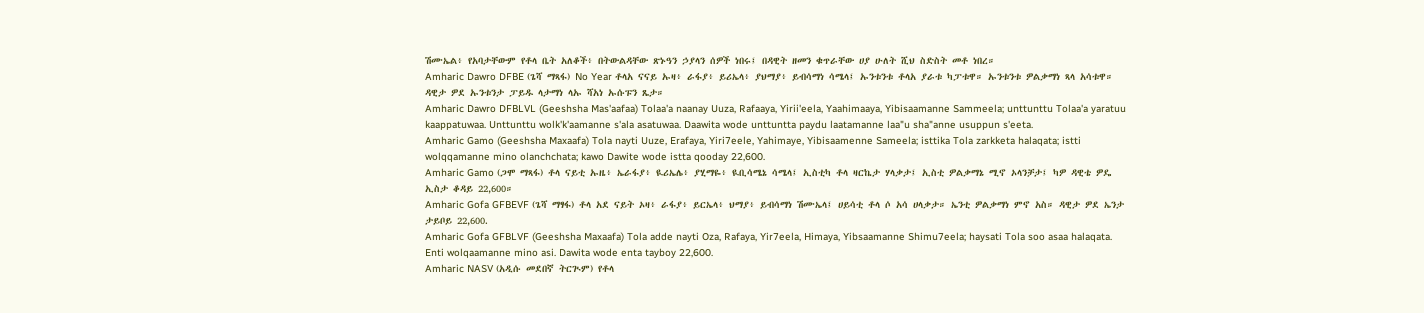ሽሙኤል፥ የአባታቸውም የቶላ ቤት አለቆች፥ በትውልዳቸው ጽኑዓን ኃያላን ሰዎች ነበሩ፤ በዳዊት ዘመን ቁጥራቸው ሀያ ሁለት ሺህ ስድስት መቶ ነበረ።
Amharic Dawro DFBE (ጌሻ ማጻፋ) No Year ቶላአ ናናይ ኡዛ፥ ራፋያ፥ ይሪኤላ፥ ያህማያ፥ ይብሳማነ ሳሜላ፤ ኡንቱንቱ ቶላአ ያራቱ ካፓቱዋ። ኡንቱንቱ ዎልቃማነ ጻላ አሳቱዋ። ዳዊታ ዎደ ኡንቱንታ ፓይዱ ላታማነ ላኡ ሻአነ ኡሱፑን ጼታ።
Amharic Dawro DFBLVL (Geeshsha Mas'aafaa) Tolaa'a naanay Uuza, Rafaaya, Yirii'eela, Yaahimaaya, Yibisaamanne Sammeela; unttunttu Tolaa'a yaratuu kaappatuwaa. Unttunttu wolk'k'aamanne s'ala asatuwaa. Daawita wode unttuntta paydu laatamanne laa"u sha"anne usuppun s'eeta.
Amharic Gamo (Geeshsha Maxaafa) Tola nayti Uuze, Erafaya, Yiri7eele, Yahimaye, Yibisaamenne Sameela; isttika Tola zarkketa halaqata; istti wolqqamanne mino olanchchata; kawo Dawite wode istta qooday 22,600.
Amharic Gamo (ጋሞ ማጻፋ) ቶላ ናይቲ ኡዜ፥ ኤራፋያ፥ ዪሪኤሌ፥ ያሂማዬ፥ ዪቢሳሜኔ ሳሜላ፤ ኢስቲካ ቶላ ዛርኬታ ሃላቃታ፤ ኢስቲ ዎልቃማኔ ሚኖ ኦላንቻታ፤ ካዎ ዳዊቴ ዎዴ ኢስታ ቆዳይ 22,600።
Amharic Gofa GFBEVF (ጌሻ ማፃፋ) ቶላ አደ ናይት ኦዛ፥ ራፋያ፥ ይርኤላ፥ ህማያ፥ ይብሳማነ ሽሙኤላ፤ ሀይሳቲ ቶላ ሶ አሳ ሀላቃታ። ኤንቲ ዎልቃማነ ምኖ አስ። ዳዊታ ዎደ ኤንታ ታይቦይ 22,600.
Amharic Gofa GFBLVF (Geeshsha Maxaafa) Tola adde nayti Oza, Rafaya, Yir7eela, Himaya, Yibsaamanne Shimu7eela; haysati Tola soo asaa halaqata. Enti wolqaamanne mino asi. Dawita wode enta tayboy 22,600.
Amharic NASV (አዲሱ መደበኛ ትርጒም) የቶላ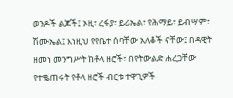ወንዶች ልጆች፤ ኦዚ፣ ረፋያ፣ ይሪኤል፣ የሕማይ፣ ይብሣም፣ ሽሙኤል፤ እነዚህ የየቤተ ሰባቸው አለቆች ናቸው፤ በዳዊት ዘመነ መንግሥት ከቶላ ዘሮች፣ በየትውልድ ሐረጋቸው የተቈጠሩት የቶላ ዘሮች ብርቱ ተዋጊዎች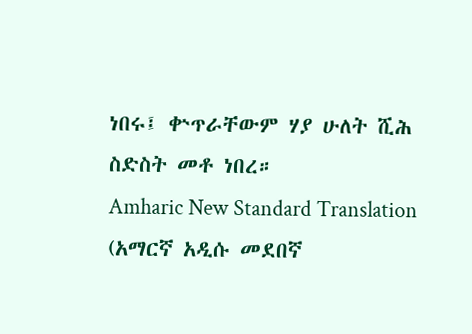ነበሩ፤ ቍጥራቸውም ሃያ ሁለት ሺሕ ስድስት መቶ ነበረ።
Amharic New Standard Translation (አማርኛ አዲሱ መደበኛ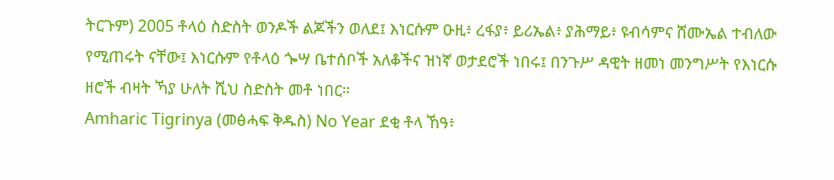ትርጉም) 2005 ቶላዕ ስድስት ወንዶች ልጆችን ወለደ፤ እነርሱም ዑዚ፥ ረፋያ፥ ይሪኤል፥ ያሕማይ፥ ዩብሳምና ሸሙኤል ተብለው የሚጠሩት ናቸው፤ እነርሱም የቶላዕ ጐሣ ቤተሰቦች አለቆችና ዝነኛ ወታደሮች ነበሩ፤ በንጉሥ ዳዊት ዘመነ መንግሥት የእነርሱ ዘሮች ብዛት ኻያ ሁለት ሺህ ስድስት መቶ ነበር።
Amharic Tigrinya (መፅሓፍ ቅዱስ) No Year ደቂ ቶላ ኸዓ፥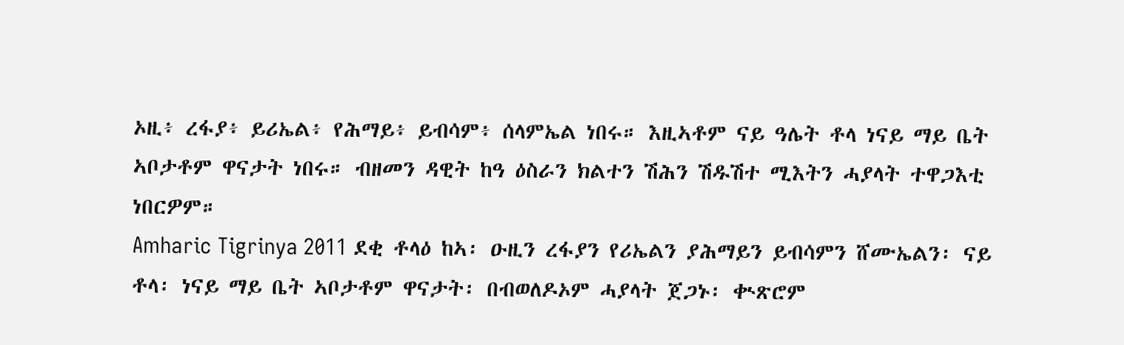ኦዚ፥ ረፋያ፥ ይሪኤል፥ የሕማይ፥ ይብሳም፥ ሰላምኤል ነበሩ። እዚኣቶም ናይ ዓሌት ቶላ ነናይ ማይ ቤት ኣቦታቶም ዋናታት ነበሩ። ብዘመን ዳዊት ከዓ ዕስራን ክልተን ሽሕን ሽዱሽተ ሚእትን ሓያላት ተዋጋእቲ ነበርዎም።
Amharic Tigrinya 2011 ደቂ ቶላዕ ከኣ፡ ዑዚን ረፋያን የሪኤልን ያሕማይን ይብሳምን ሸሙኤልን፡ ናይ ቶላ፡ ነናይ ማይ ቤት ኣቦታቶም ዋናታት፡ በብወለዶኦም ሓያላት ጀጋኑ፡ ቊጽሮም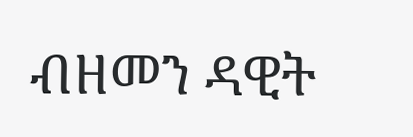ብዘመን ዳዊት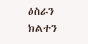ዕስራን ክልተን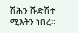ሽሕን ሹድሽተ ሚእትን ነበረ።